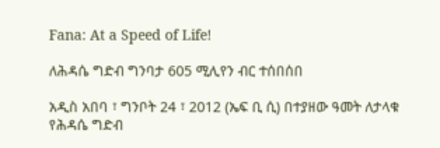Fana: At a Speed of Life!

ለሕዳሴ ግድብ ግንባታ 605 ሚሊየን ብር ተሰበሰበ

አዲስ አበባ ፣ ግንቦት 24 ፣ 2012 (ኤፍ ቢ ሲ) በተያዘው ዓመት ለታላቁ የሕዳሴ ግድብ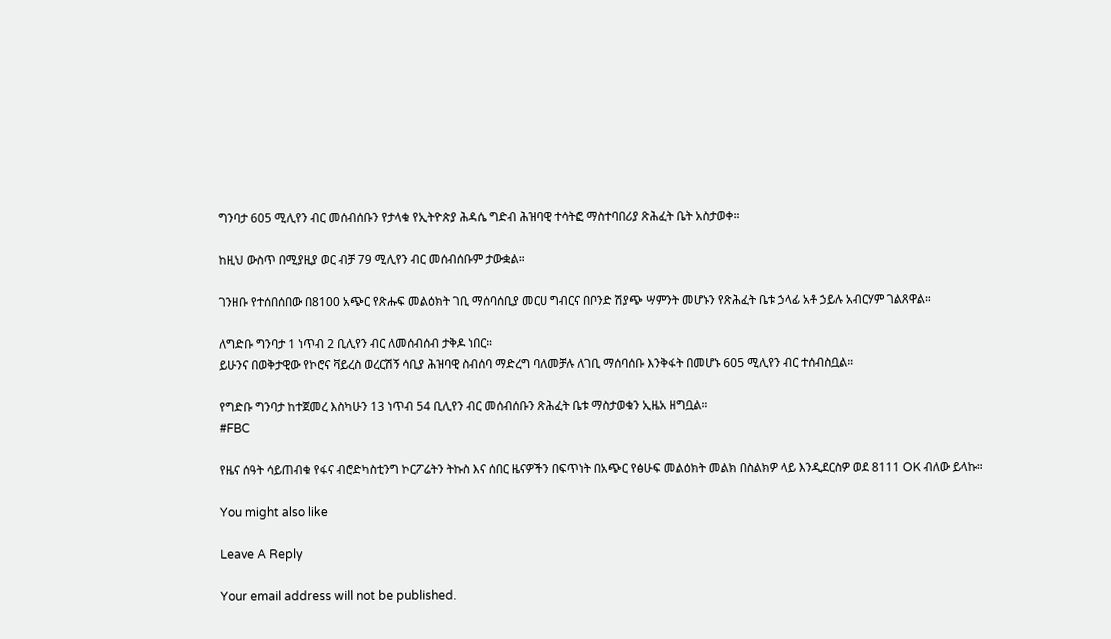ግንባታ 605 ሚሊየን ብር መሰብሰቡን የታላቁ የኢትዮጵያ ሕዳሴ ግድብ ሕዝባዊ ተሳትፎ ማስተባበሪያ ጽሕፈት ቤት አስታወቀ።

ከዚህ ውስጥ በሚያዚያ ወር ብቻ 79 ሚሊየን ብር መሰብሰቡም ታውቋል።

ገንዘቡ የተሰበሰበው በ8100 አጭር የጽሑፍ መልዕክት ገቢ ማሰባሰቢያ መርሀ ግብርና በቦንድ ሽያጭ ሣምንት መሆኑን የጽሕፈት ቤቱ ኃላፊ አቶ ኃይሉ አብርሃም ገልጸዋል።

ለግድቡ ግንባታ 1 ነጥብ 2 ቢሊየን ብር ለመሰብሰብ ታቅዶ ነበር።
ይሁንና በወቅታዊው የኮሮና ቫይረስ ወረርሽኝ ሳቢያ ሕዝባዊ ስብሰባ ማድረግ ባለመቻሉ ለገቢ ማሰባሰቡ እንቅፋት በመሆኑ 605 ሚሊየን ብር ተሰብስቧል።

የግድቡ ግንባታ ከተጀመረ እስካሁን 13 ነጥብ 54 ቢሊየን ብር መሰብሰቡን ጽሕፈት ቤቱ ማስታወቁን ኢዜአ ዘግቧል።
#FBC

የዜና ሰዓት ሳይጠብቁ የፋና ብሮድካስቲንግ ኮርፖሬትን ትኩስ እና ሰበር ዜናዎችን በፍጥነት በአጭር የፅሁፍ መልዕክት መልክ በስልክዎ ላይ እንዲደርስዎ ወደ 8111 OK ብለው ይላኩ።

You might also like

Leave A Reply

Your email address will not be published.